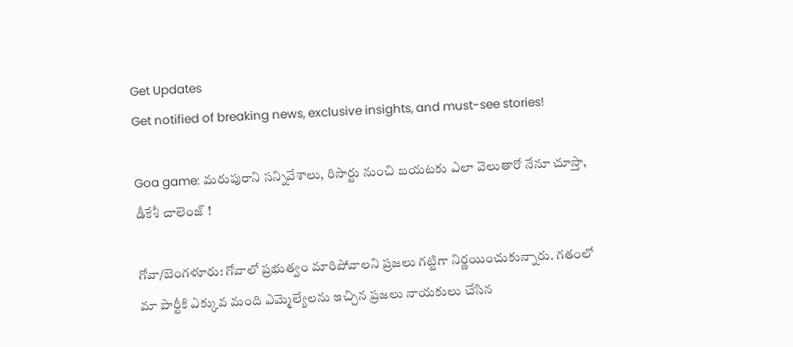Get Updates
Get notified of breaking news, exclusive insights, and must-see stories!

Goa game: మరుపురాని సన్నివేశాలు, రిసార్టు నుంచి బయటకు ఎలా వెలుతారో నేనూ చూస్తా, డీకేశీ చాలెంజ్ !

గోవా/బెంగళూరు: గోవాలో ప్రభుత్వం మారిపోవాలని ప్రజలు గట్టిగా నిర్ణయించుకున్నారు. గతంలో మా పార్టీకి ఎక్కువ మంది ఎమ్మెల్యేలను ఇచ్చిన ప్రజలు నాయకులు చేసిన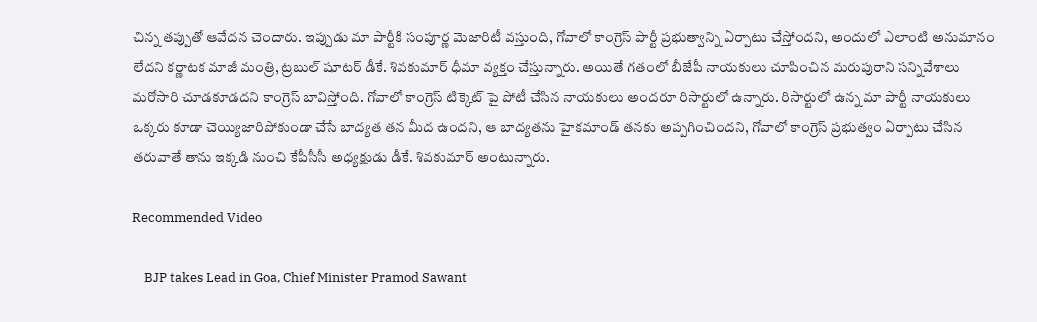చిన్న తప్పుతో ఆవేదన చెందారు. ఇప్పుడు మా పార్టీకి సంపూర్ణ మెజారిటీ వస్తుంది, గోవాలో కాంగ్రెస్ పార్టీ ప్రభుత్వాన్ని ఏర్పాటు చేస్తోందని, అందులో ఎలాంటి అనుమానం లేదని కర్ణాటక మాజీ మంత్రి, ట్రబుల్ షూటర్ డీకే. శివకుమార్ ధీమా వ్యక్తం చేస్తున్నారు. అయితే గతంలో బీజేపీ నాయకులు చూపించిన మరుపురాని సన్నివేశాలు మరోసారి చూడకూడదని కాంగ్రెస్ బావిస్తోంది. గోవాలో కాంగ్రెస్ టిక్కెట్ పై పోటీ చేసిన నాయకులు అందరూ రిసార్టులో ఉన్నారు. రిసార్టులో ఉన్న మా పార్టీ నాయకులు ఒక్కరు కూడా చెయ్యిజారిపోకుండా చేసే బాద్యత తన మీద ఉందని, ఆ బాద్యతను హైకమాండ్ తనకు అప్పగించిందని, గోవాలో కాంగ్రెస్ ప్రభుత్వం ఏర్పాటు చేసిన తరువాతే తాను ఇక్కడి నుంచి కేపీసీసీ అధ్యక్షుడు డీకే. శివకుమార్ అంటున్నారు.

Recommended Video

    BJP takes Lead in Goa, Chief Minister Pramod Sawant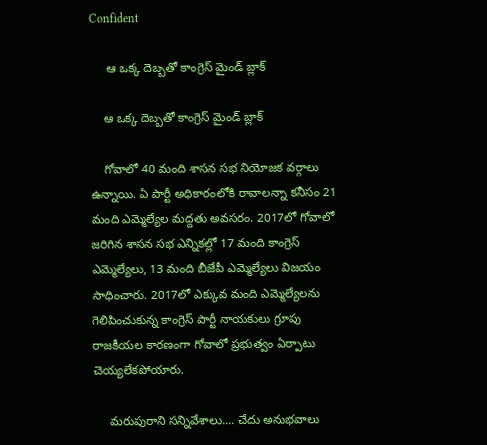Confident

     ఆ ఒక్క దెబ్బతో కాంగ్రెస్ మైండ్ బ్లాక్

    ఆ ఒక్క దెబ్బతో కాంగ్రెస్ మైండ్ బ్లాక్

    గోవాలో 40 మంది శాసన సభ నియోజక వర్గాలు ఉన్నాయి. ఏ పార్టీ అధికారంలోకి రావాలన్నా కనీసం 21 మంది ఎమ్మెల్యేల మద్దతు అవసరం. 2017లో గోవాలో జరిగిన శాసన సభ ఎన్నికల్లో 17 మంది కాంగ్రెస్ ఎమ్మెల్యేలు, 13 మంది బీజేపీ ఎమ్మెల్యేలు విజయం సాధించారు. 2017లో ఎక్కువ మంది ఎమ్మెల్యేలను గెలిపించుకున్న కాంగ్రెస్ పార్టీ నాయకులు గ్రూపు రాజకీయల కారణంగా గోవాలో ప్రభుత్వం ఏర్పాటు చెయ్యలేకపోయారు.

     మరుపురాని సన్నివేశాలు.... చేదు అనుభవాలు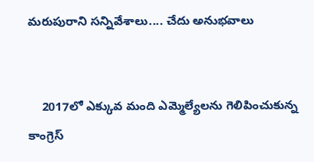మరుపురాని సన్నివేశాలు.... చేదు అనుభవాలు


    2017లో ఎక్కువ మంది ఎమ్మెల్యేలను గెలిపించుకున్న కాంగ్రెస్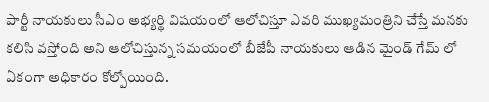పార్టీ నాయకులు సీఎం అభ్యర్థి విషయంలో ఆలోచిస్తూ ఎవరి ముఖ్యమంత్రిని చేస్తే మనకు కలిసి వస్తోంది అని ఆలోచిస్తున్న సమయంలో బీజేపీ నాయకులు ఆడిన మైండ్ గేమ్ లో ఏకంగా అధికారం కోల్పోయింది.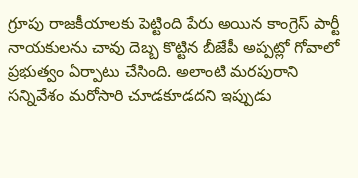గ్రూపు రాజకీయాలకు పెట్టింది పేరు అయిన కాంగ్రెస్ పార్టీ నాయకులను చావు దెబ్బ కొట్టిన బీజేపీ అప్పట్లో గోవాలో ప్రభుత్వం ఏర్పాటు చేసింది. అలాంటి మరపురాని సన్నివేశం మరోసారి చూడకూడదని ఇప్పుడు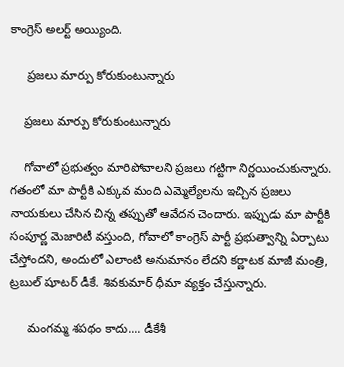కాంగ్రెస్ అలర్ట్ అయ్యింది.

     ప్రజలు మార్పు కోరుకుంటున్నారు

    ప్రజలు మార్పు కోరుకుంటున్నారు

    గోవాలో ప్రభుత్వం మారిపోవాలని ప్రజలు గట్టిగా నిర్ణయించుకున్నారు. గతంలో మా పార్టీకి ఎక్కువ మంది ఎమ్మెల్యేలను ఇచ్చిన ప్రజలు నాయకులు చేసిన చిన్న తప్పుతో ఆవేదన చెందారు. ఇప్పుడు మా పార్టీకి సంపూర్ణ మెజారిటీ వస్తుంది, గోవాలో కాంగ్రెస్ పార్టీ ప్రభుత్వాన్ని ఏర్పాటు చేస్తోందని, అందులో ఎలాంటి అనుమానం లేదని కర్ణాటక మాజీ మంత్రి, ట్రబుల్ షూటర్ డీకే. శివకుమార్ ధీమా వ్యక్తం చేస్తున్నారు.

     మంగమ్మ శపథం కాదు.... డీకేశీ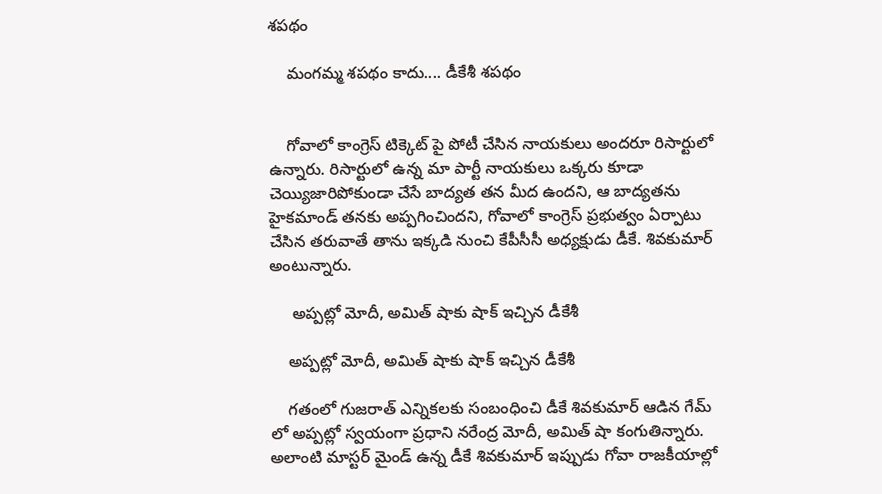శపథం

    మంగమ్మ శపథం కాదు.... డీకేశీ శపథం


    గోవాలో కాంగ్రెస్ టిక్కెట్ పై పోటీ చేసిన నాయకులు అందరూ రిసార్టులో ఉన్నారు. రిసార్టులో ఉన్న మా పార్టీ నాయకులు ఒక్కరు కూడా చెయ్యిజారిపోకుండా చేసే బాద్యత తన మీద ఉందని, ఆ బాద్యతను హైకమాండ్ తనకు అప్పగించిందని, గోవాలో కాంగ్రెస్ ప్రభుత్వం ఏర్పాటు చేసిన తరువాతే తాను ఇక్కడి నుంచి కేపీసీసీ అధ్యక్షుడు డీకే. శివకుమార్ అంటున్నారు.

     అప్పట్లో మోదీ, అమిత్ షాకు షాక్ ఇచ్చిన డీకేశీ

    అప్పట్లో మోదీ, అమిత్ షాకు షాక్ ఇచ్చిన డీకేశీ

    గతంలో గుజరాత్ ఎన్నికలకు సంబంధించి డీకే శివకుమార్ ఆడిన గేమ్ లో అప్పట్లో స్వయంగా ప్రధాని నరేంద్ర మోదీ, అమిత్ షా కంగుతిన్నారు. అలాంటి మాస్టర్ మైండ్ ఉన్న డీకే శివకుమార్ ఇప్పుడు గోవా రాజకీయాల్లో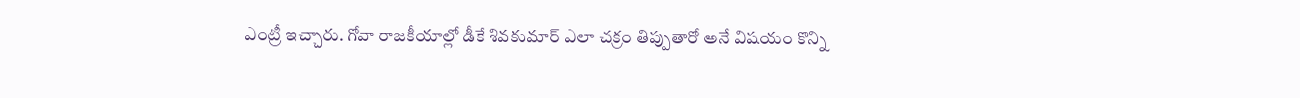ఎంట్రీ ఇచ్చారు. గోవా రాజకీయాల్లో డీకే శివకుమార్ ఎలా చక్రం తిప్పుతారో అనే విషయం కొన్ని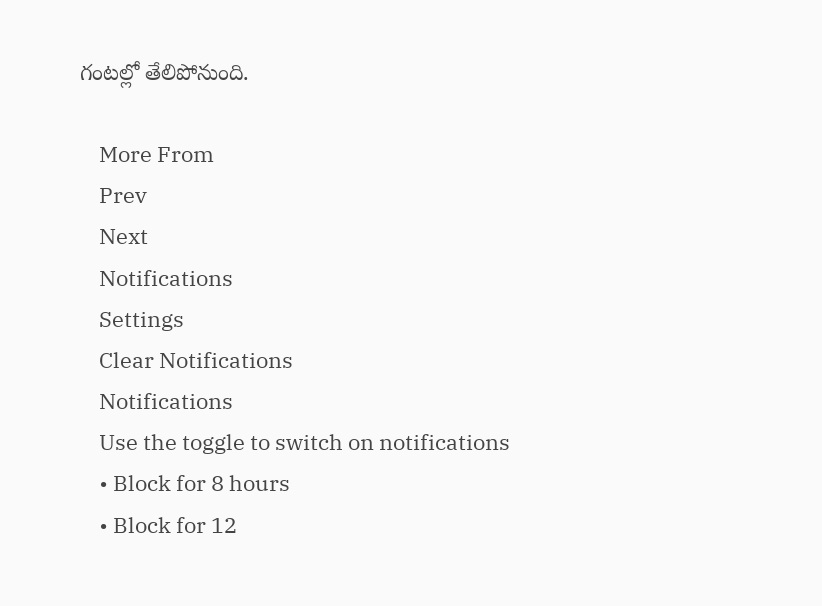గంటల్లో తేలిపోనుంది.

    More From
    Prev
    Next
    Notifications
    Settings
    Clear Notifications
    Notifications
    Use the toggle to switch on notifications
    • Block for 8 hours
    • Block for 12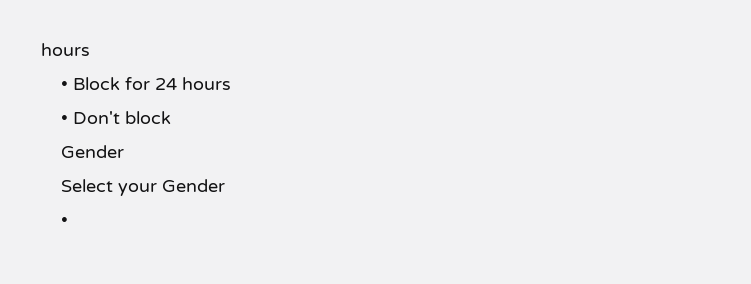hours
    • Block for 24 hours
    • Don't block
    Gender
    Select your Gender
    •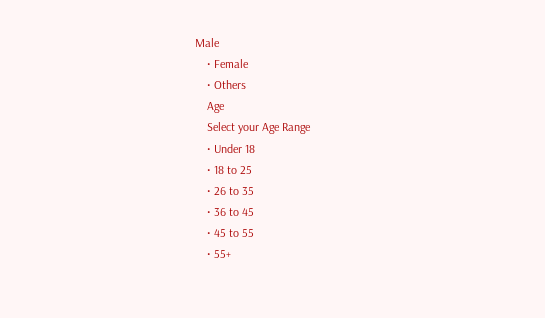Male
    • Female
    • Others
    Age
    Select your Age Range
    • Under 18
    • 18 to 25
    • 26 to 35
    • 36 to 45
    • 45 to 55
    • 55+